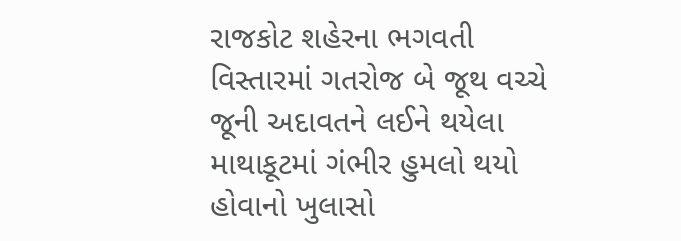રાજકોટ શહેરના ભગવતી વિસ્તારમાં ગતરોજ બે જૂથ વચ્ચે જૂની અદાવતને લઈને થયેલા માથાકૂટમાં ગંભીર હુમલો થયો હોવાનો ખુલાસો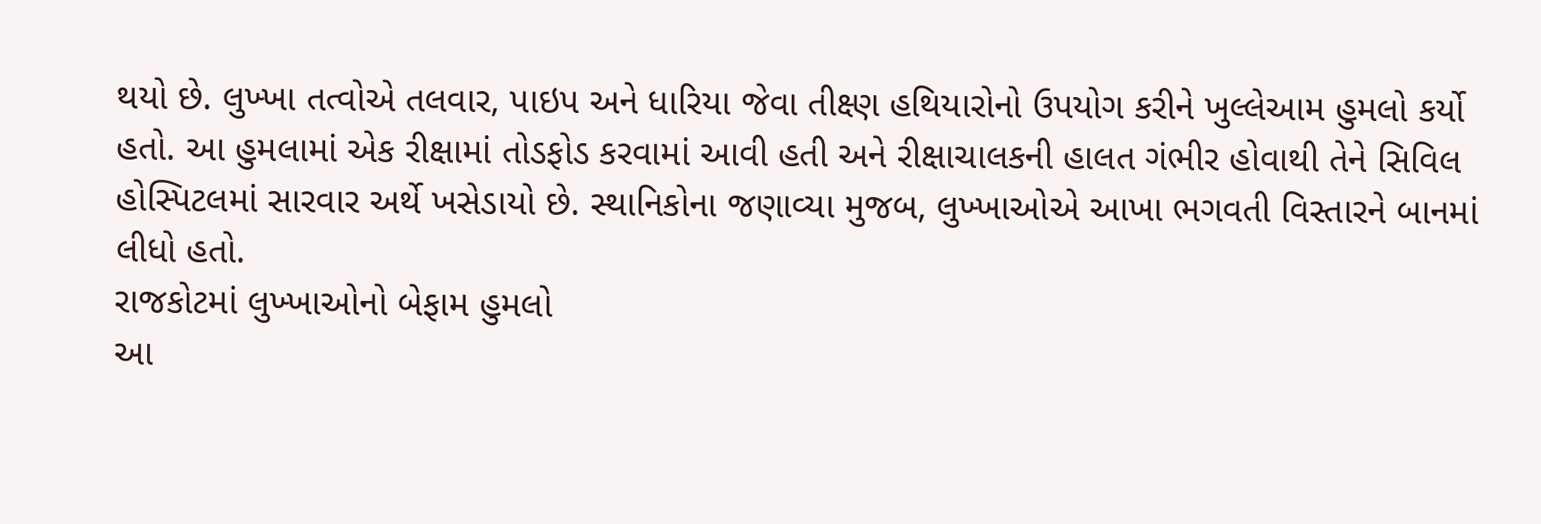થયો છે. લુખ્ખા તત્વોએ તલવાર, પાઇપ અને ધારિયા જેવા તીક્ષ્ણ હથિયારોનો ઉપયોગ કરીને ખુલ્લેઆમ હુમલો કર્યો હતો. આ હુમલામાં એક રીક્ષામાં તોડફોડ કરવામાં આવી હતી અને રીક્ષાચાલકની હાલત ગંભીર હોવાથી તેને સિવિલ હોસ્પિટલમાં સારવાર અર્થે ખસેડાયો છે. સ્થાનિકોના જણાવ્યા મુજબ, લુખ્ખાઓએ આખા ભગવતી વિસ્તારને બાનમાં લીધો હતો.
રાજકોટમાં લુખ્ખાઓનો બેફામ હુમલો
આ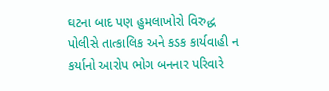ઘટના બાદ પણ હુમલાખોરો વિરુદ્ધ પોલીસે તાત્કાલિક અને કડક કાર્યવાહી ન કર્યાનો આરોપ ભોગ બનનાર પરિવારે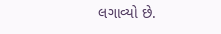લગાવ્યો છે.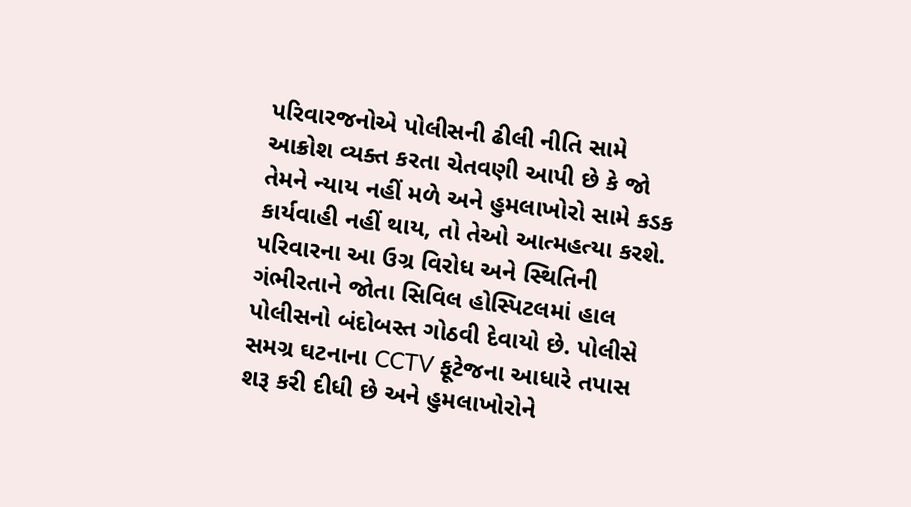પરિવારજનોએ પોલીસની ઢીલી નીતિ સામે આક્રોશ વ્યક્ત કરતા ચેતવણી આપી છે કે જો તેમને ન્યાય નહીં મળે અને હુમલાખોરો સામે કડક કાર્યવાહી નહીં થાય, તો તેઓ આત્મહત્યા કરશે. પરિવારના આ ઉગ્ર વિરોધ અને સ્થિતિની ગંભીરતાને જોતા સિવિલ હોસ્પિટલમાં હાલ પોલીસનો બંદોબસ્ત ગોઠવી દેવાયો છે. પોલીસે સમગ્ર ઘટનાના CCTV ફૂટેજના આધારે તપાસ શરૂ કરી દીધી છે અને હુમલાખોરોને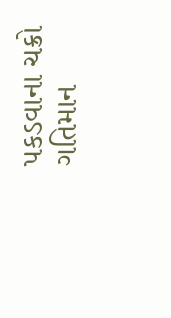પકડવાના ચક્રો ગતિમાન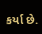કર્યા છે.